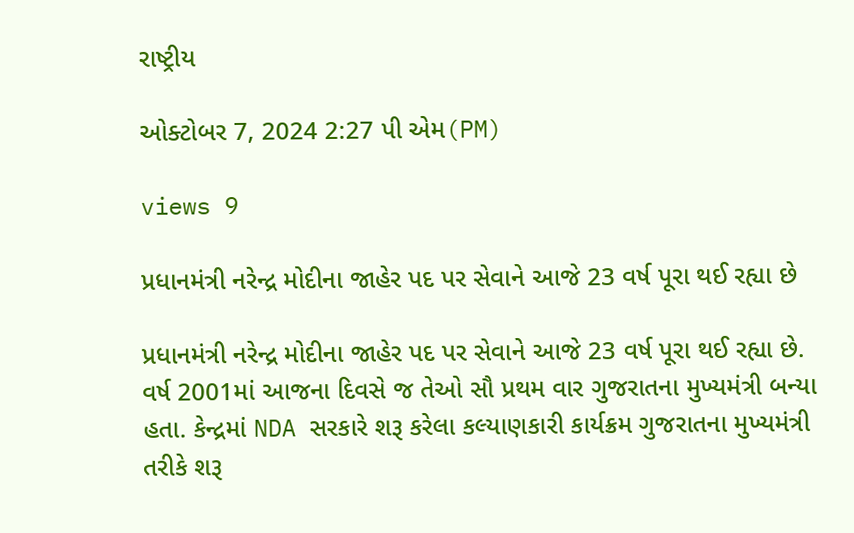રાષ્ટ્રીય

ઓક્ટોબર 7, 2024 2:27 પી એમ(PM)

views 9

પ્રધાનમંત્રી નરેન્દ્ર મોદીના જાહેર પદ પર સેવાને આજે 23 વર્ષ પૂરા થઈ રહ્યા છે

પ્રધાનમંત્રી નરેન્દ્ર મોદીના જાહેર પદ પર સેવાને આજે 23 વર્ષ પૂરા થઈ રહ્યા છે. વર્ષ 2001માં આજના દિવસે જ તેઓ સૌ પ્રથમ વાર ગુજરાતના મુખ્યમંત્રી બન્યા હતા. કેન્દ્રમાં NDA સરકારે શરૂ કરેલા કલ્યાણકારી કાર્યક્રમ ગુજરાતના મુખ્યમંત્રી તરીકે શરૂ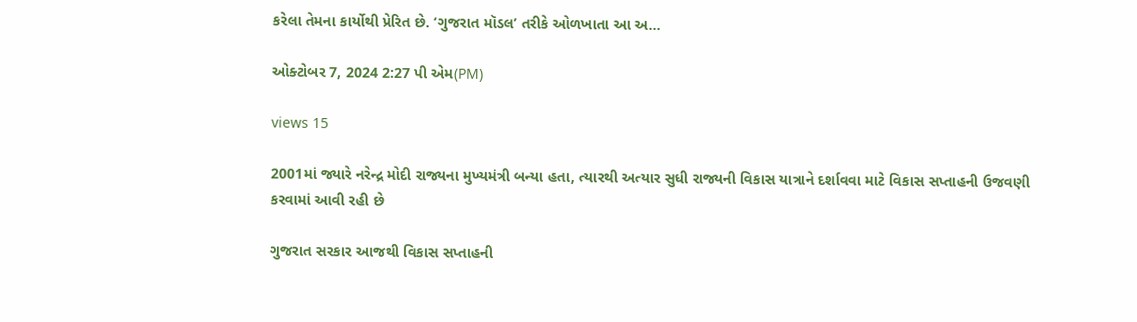કરેલા તેમના કાર્યોથી પ્રેરિત છે. ‘ગુજરાત મૉડલ’ તરીકે ઓળખાતા આ અ...

ઓક્ટોબર 7, 2024 2:27 પી એમ(PM)

views 15

2001માં જ્યારે નરેન્દ્ર મોદી રાજ્યના મુખ્યમંત્રી બન્યા હતા, ત્યારથી અત્યાર સુધી રાજ્યની વિકાસ યાત્રાને દર્શાવવા માટે વિકાસ સપ્તાહની ઉજવણી કરવામાં આવી રહી છે

ગુજરાત સરકાર આજથી વિકાસ સપ્તાહની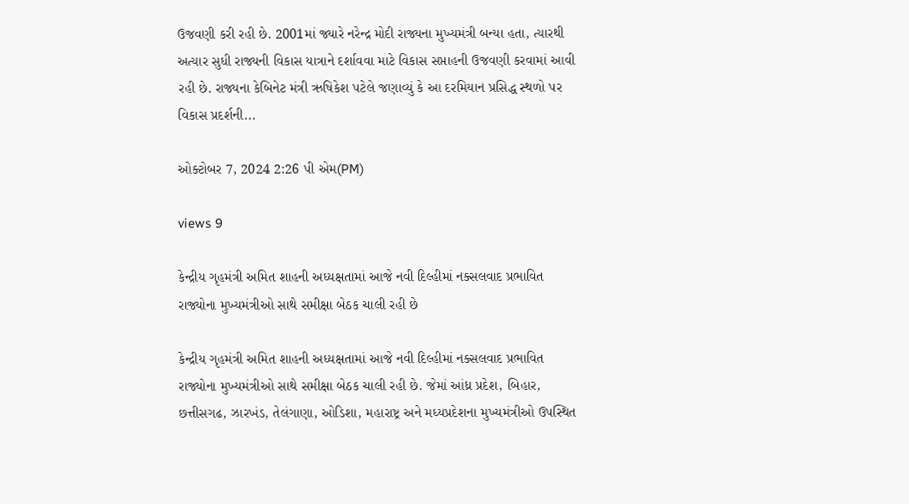ઉજવણી કરી રહી છે. 2001માં જ્યારે નરેન્દ્ર મોદી રાજ્યના મુખ્યમંત્રી બન્યા હતા, ત્યારથી અત્યાર સુધી રાજ્યની વિકાસ યાત્રાને દર્શાવવા માટે વિકાસ સપ્તાહની ઉજવણી કરવામાં આવી રહી છે. રાજ્યના કેબિનેટ મંત્રી ઋષિકેશ પટેલે જણાવ્યું કે આ દરમિયાન પ્રસિદ્ધ સ્થળો પર વિકાસ પ્રદર્શની...

ઓક્ટોબર 7, 2024 2:26 પી એમ(PM)

views 9

કેન્દ્રીય ગૃહમંત્રી અમિત શાહની અધ્યક્ષતામાં આજે નવી દિલ્હીમાં નક્સલવાદ પ્રભાવિત રાજ્યોના મુખ્યમંત્રીઓ સાથે સમીક્ષા બેઠક ચાલી રહી છે

કેન્દ્રીય ગૃહમંત્રી અમિત શાહની અધ્યક્ષતામાં આજે નવી દિલ્હીમાં નક્સલવાદ પ્રભાવિત રાજ્યોના મુખ્યમંત્રીઓ સાથે સમીક્ષા બેઠક ચાલી રહી છે. જેમાં આંધ્ર પ્રદેશ, બિહાર, છત્તીસગઢ, ઝારખંડ, તેલંગાણા, ઓડિશા, મહારાષ્ટ્ર અને મધ્યપ્રદેશના મુખ્યમંત્રીઓ ઉપસ્થિત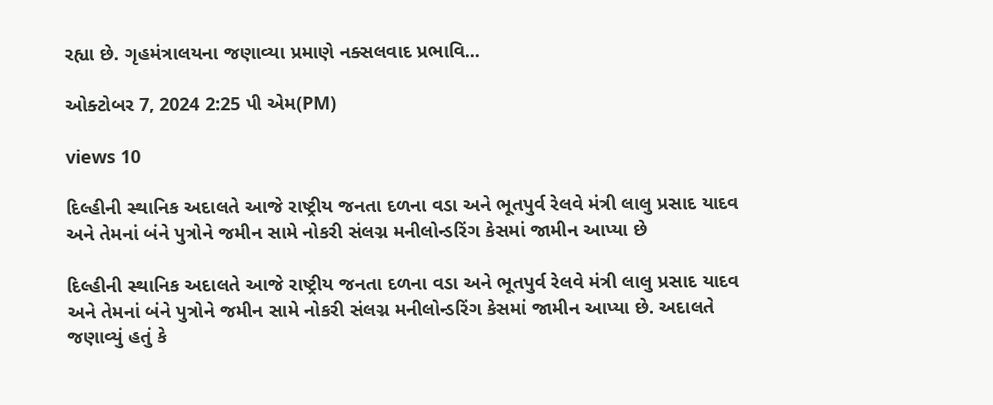રહ્યા છે. ગૃહમંત્રાલયના જણાવ્યા પ્રમાણે નક્સલવાદ પ્રભાવિ...

ઓક્ટોબર 7, 2024 2:25 પી એમ(PM)

views 10

દિલ્હીની સ્થાનિક અદાલતે આજે રાષ્ટ્રીય જનતા દળના વડા અને ભૂતપુર્વ રેલવે મંત્રી લાલુ પ્રસાદ યાદવ અને તેમનાં બંને પુત્રોને જમીન સામે નોકરી સંલગ્ન મનીલોન્ડરિંગ કેસમાં જામીન આપ્યા છે

દિલ્હીની સ્થાનિક અદાલતે આજે રાષ્ટ્રીય જનતા દળના વડા અને ભૂતપુર્વ રેલવે મંત્રી લાલુ પ્રસાદ યાદવ અને તેમનાં બંને પુત્રોને જમીન સામે નોકરી સંલગ્ન મનીલોન્ડરિંગ કેસમાં જામીન આપ્યા છે. અદાલતે જણાવ્યું હતું કે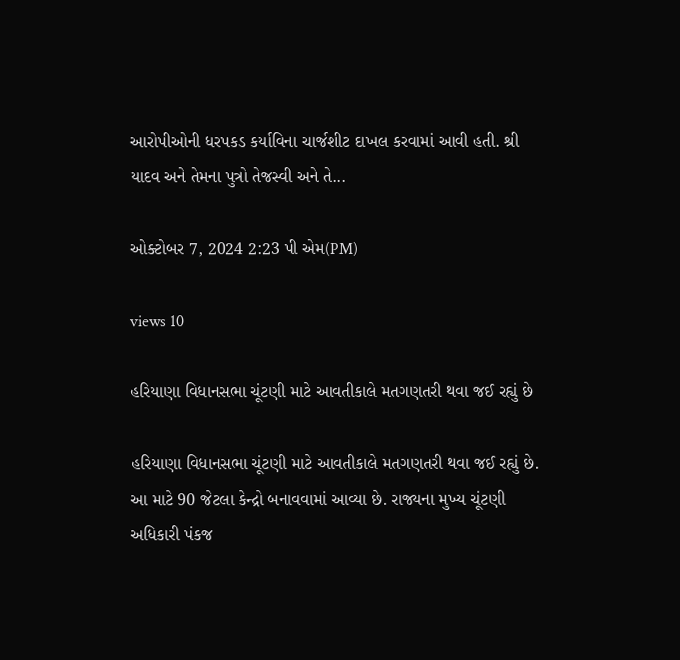આરોપીઓની ધરપકડ કર્યાવિના ચાર્જશીટ દાખલ કરવામાં આવી હતી. શ્રી યાદવ અને તેમના પુત્રો તેજસ્વી અને તે...

ઓક્ટોબર 7, 2024 2:23 પી એમ(PM)

views 10

હરિયાણા વિધાનસભા ચૂંટણી માટે આવતીકાલે મતગણતરી થવા જઈ રહ્યું છે

હરિયાણા વિધાનસભા ચૂંટણી માટે આવતીકાલે મતગણતરી થવા જઈ રહ્યું છે. આ માટે 90 જેટલા કેન્દ્રો બનાવવામાં આવ્યા છે. રાજ્યના મુખ્ય ચૂંટણી અધિકારી પંકજ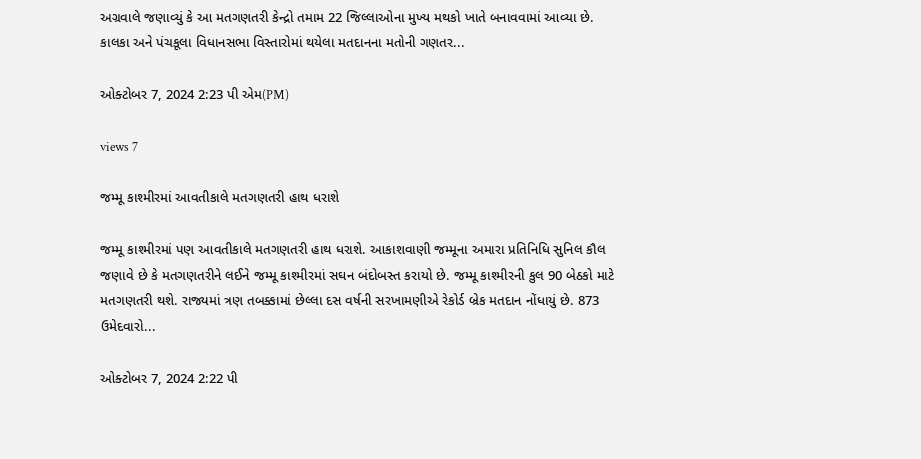અગ્રવાલે જણાવ્યું કે આ મતગણતરી કેન્દ્રો તમામ 22 જિલ્લાઓના મુખ્ય મથકો ખાતે બનાવવામાં આવ્યા છે. કાલકા અને પંચકૂલા વિધાનસભા વિસ્તારોમાં થયેલા મતદાનના મતોની ગણતર...

ઓક્ટોબર 7, 2024 2:23 પી એમ(PM)

views 7

જમ્મૂ કાશ્મીરમાં આવતીકાલે મતગણતરી હાથ ધરાશે

જમ્મૂ કાશ્મીરમાં પણ આવતીકાલે મતગણતરી હાથ ધરાશે. આકાશવાણી જમ્મૂના અમારા પ્રતિનિધિ સુનિલ કૌલ જણાવે છે કે મતગણતરીને લઈને જમ્મૂ કાશ્મીરમાં સઘન બંદોબસ્ત કરાયો છે. જમ્મૂ કાશ્મીરની કુલ 90 બેઠકો માટે મતગણતરી થશે. રાજ્યમાં ત્રણ તબક્કામાં છેલ્લા દસ વર્ષની સરખામણીએ રેકોર્ડ બ્રેક મતદાન નોંધાયું છે. 873 ઉમેદવારો...

ઓક્ટોબર 7, 2024 2:22 પી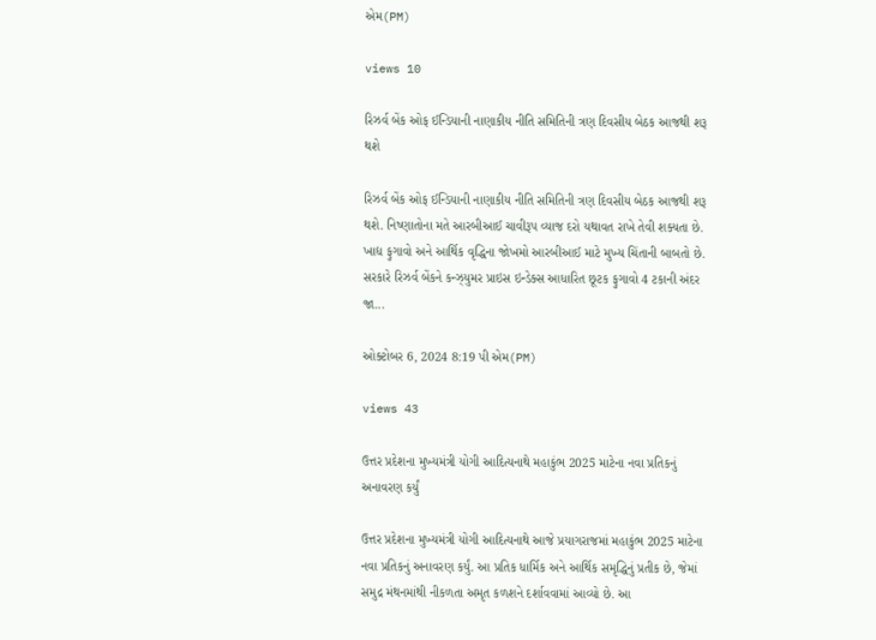એમ(PM)

views 10

રિઝર્વ બેંક ઓફ ઈન્ડિયાની નાણાકીય નીતિ સમિતિની ત્રણ દિવસીય બેઠક આજથી શરૂ થશે

રિઝર્વ બેંક ઓફ ઈન્ડિયાની નાણાકીય નીતિ સમિતિની ત્રણ દિવસીય બેઠક આજથી શરૂ થશે. નિષ્ણાતોના મતે આરબીઆઈ ચાવીરૂપ વ્યાજ દરો યથાવત રાખે તેવી શક્યતા છે. ખાદ્ય ફુગાવો અને આર્થિક વૃદ્ધિના જોખમો આરબીઆઈ માટે મુખ્ય ચિંતાની બાબતો છે. સરકારે રિઝર્વ બેંકને કન્ઝ્યુમર પ્રાઇસ ઇન્ડેક્સ આધારિત છૂટક ફુગાવો 4 ટકાની અંદર જા...

ઓક્ટોબર 6, 2024 8:19 પી એમ(PM)

views 43

ઉત્તર પ્રદેશના મુખ્યમંત્રી યોગી આદિત્યનાથે મહાકુંભ 2025 માટેના નવા પ્રતિકનું અનાવરણ કર્યું

ઉત્તર પ્રદેશના મુખ્યમંત્રી યોગી આદિત્યનાથે આજે પ્રયાગરાજમાં મહાકુંભ 2025 માટેના નવા પ્રતિકનું અનાવરણ કર્યું. આ પ્રતિક ધાર્મિક અને આર્થિક સમૃદ્ધિનું પ્રતીક છે, જેમાં સમુદ્ર મંથનમાંથી નીકળતા અમૃત કળશને દર્શાવવામાં આવ્યો છે. આ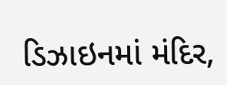ડિઝાઇનમાં મંદિર,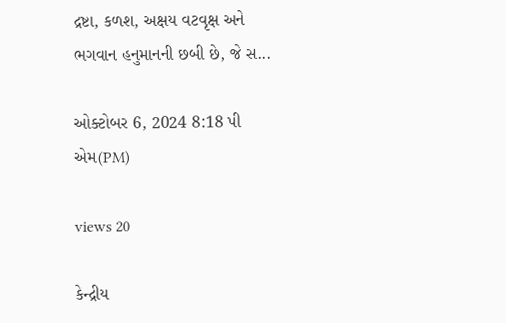દ્રષ્ટા, કળશ, અક્ષય વટવૃક્ષ અને ભગવાન હનુમાનની છબી છે, જે સ...

ઓક્ટોબર 6, 2024 8:18 પી એમ(PM)

views 20

કેન્દ્રીય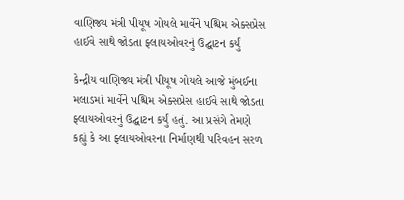વાણિજ્ય મંત્રી પીયૂષ ગોયલે માર્વેને પશ્ચિમ એક્સપ્રેસ હાઈવે સાથે જોડતા ફ્લાયઓવરનું ઉદ્ઘાટન કર્યું

કેન્દ્રીય વાણિજ્ય મંત્રી પીયૂષ ગોયલે આજે મુંબઈના મલાડમાં માર્વેને પશ્ચિમ એક્સપ્રેસ હાઈવે સાથે જોડતા ફ્લાયઓવરનું ઉદ્ઘાટન કર્યું હતું. આ પ્રસંગે તેમણે કહ્યું કે આ ફ્લાયઓવરના નિર્માણથી પરિવહન સરળ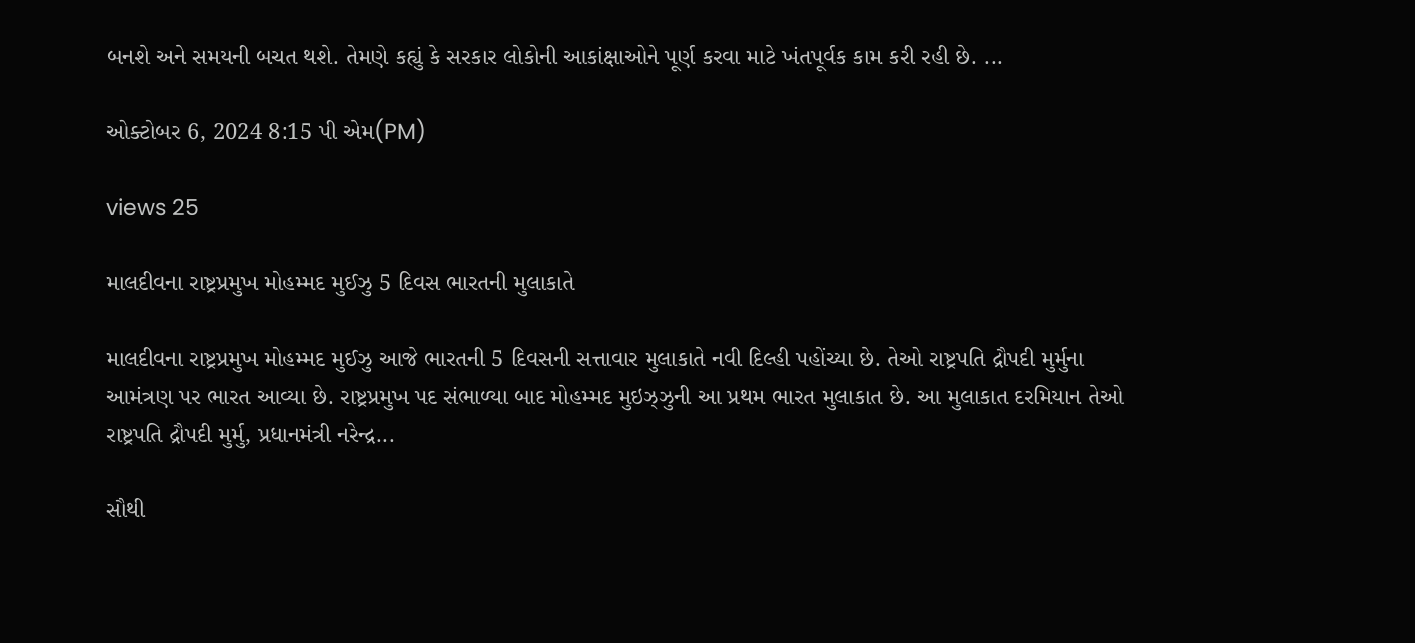બનશે અને સમયની બચત થશે. તેમણે કહ્યું કે સરકાર લોકોની આકાંક્ષાઓને પૂર્ણ કરવા માટે ખંતપૂર્વક કામ કરી રહી છે. ...

ઓક્ટોબર 6, 2024 8:15 પી એમ(PM)

views 25

માલદીવના રાષ્ટ્રપ્રમુખ મોહમ્મદ મુઈઝુ 5 દિવસ ભારતની મુલાકાતે

માલદીવના રાષ્ટ્રપ્રમુખ મોહમ્મદ મુઈઝુ આજે ભારતની 5 દિવસની સત્તાવાર મુલાકાતે નવી દિલ્હી પહોંચ્યા છે. તેઓ રાષ્ટ્રપતિ દ્રૌપદી મુર્મુના આમંત્રણ પર ભારત આવ્યા છે. રાષ્ટ્રપ્રમુખ પદ સંભાળ્યા બાદ મોહમ્મદ મુઇઝ્ઝુની આ પ્રથમ ભારત મુલાકાત છે. આ મુલાકાત દરમિયાન તેઓ રાષ્ટ્રપતિ દ્રૌપદી મુર્મુ, પ્રધાનમંત્રી નરેન્દ્ર...

સૌથી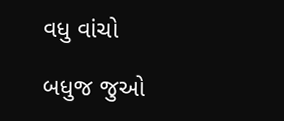વધુ વાંચો

બધુજ જુઓ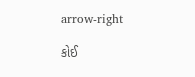arrow-right

કોઈ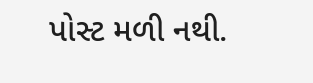પોસ્ટ મળી નથી.